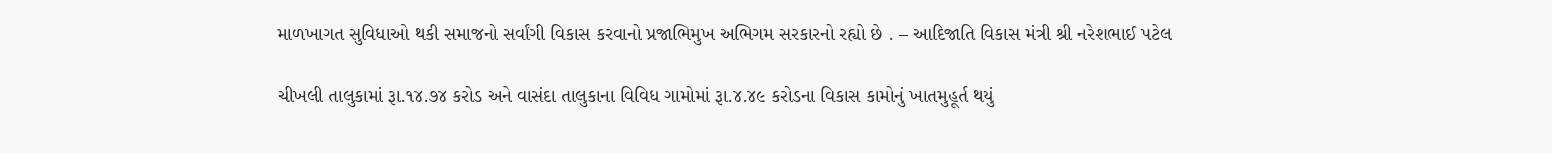માળખાગત સુવિધાઓ થકી સમાજનો સર્વાંગી વિકાસ કરવાનો પ્રજાભિમુખ અભિગમ સરકારનો રહ્યો છે . – આદિજાતિ વિકાસ મંત્રી શ્રી નરેશભાઈ પટેલ

ચીખલી તાલુકામાં રૂા.૧૪.૭૪ કરોડ અને વાસંદા તાલુકાના વિવિધ ગામોમાં રૂા.૪.૪૯ કરોડના વિકાસ કામોનું ખાતમુહૂર્ત થયું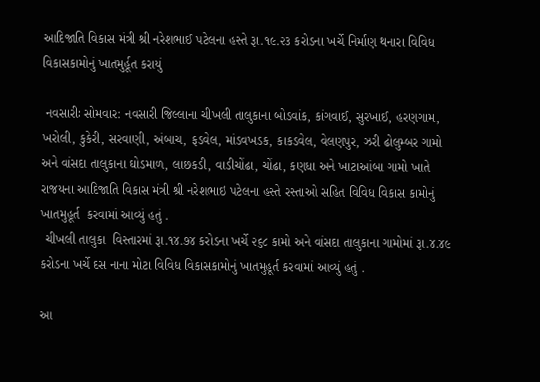આદિજાતિ વિકાસ મંત્રી શ્રી નરેશભાઈ પટેલના હસ્તે રૂા.૧૯.૨૩ કરોડના ખર્ચે નિર્માણ થનારા વિવિધ વિકાસકામોનું ખાતમુર્હૂત કરાયું

 નવસારીઃ સોમવાર: નવસારી જિલ્લાના ચીખલી તાલુકાના બોડવાંક, કાંગવાઈ, સુરખાઈ, હરણગામ, ખરોલી, કુકેરી, સરવાણી, અંબાચ, ફડવેલ, માંડવખડક, કાકડવેલ, વેલણપુર, ઝરી ઢોલુમ્બર ગામો અને વાંસદા તાલુકાના ઘોડમાળ, લાછકડી, વાડીચોંઢા, ચોંઢા, કણધા અને ખાટાઆંબા ગામો ખાતે રાજયના આદિજાતિ વિકાસ મંત્રી શ્રી નરેશભાઇ પટેલના હસ્તે રસ્તાઓ સહિત વિવિધ વિકાસ કામોનું ખાતમુહૂર્ત  કરવામાં આવ્યું હતું .
 ચીખલી તાલુકા  વિસ્તારમાં રૂા.૧૪.૭૪ કરોડના ખર્ચે ૨૬૮ કામો અને વાંસદા તાલુકાના ગામોમાં રૂા.૪.૪૯  કરોડના ખર્ચે દસ નાના મોટા વિવિધ વિકાસકામોનું ખાતમુહૂર્ત કરવામાં આવ્યું હતું .

આ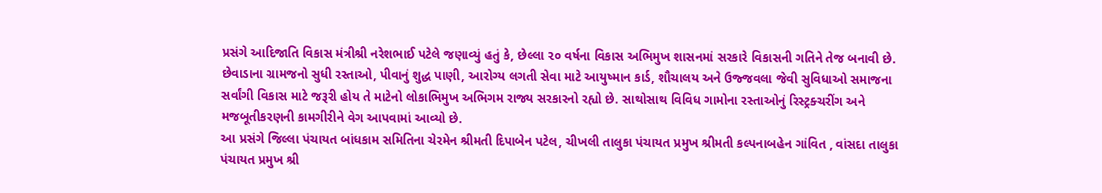પ્રસંગે આદિજાતિ વિકાસ મંત્રીશ્રી નરેશભાઈ પટેલે જણાવ્યું હતું કે, છેલ્લા ૨૦ વર્ષના વિકાસ અભિમુખ શાસનમાં સરકારે વિકાસની ગતિને તેજ બનાવી છે. છેવાડાના ગ્રામજનો સુધી રસ્તાઓ, પીવાનું શુદ્ધ પાણી, આરોગ્ય લગતી સેવા માટે આયુષ્માન કાર્ડ, શૌચાલય અને ઉજ્જવલા જેવી સુવિધાઓ સમાજના સર્વાંગી વિકાસ માટે જરૂરી હોય તે માટેનો લોકાભિમુખ અભિગમ રાજ્ય સરકારનો રહ્યો છે. સાથોસાથ વિવિધ ગામોના રસ્તાઓનું રિસ્ટ્રક્ચરીંગ અને મજબૂતીકરણની કામગીરીને વેગ આપવામાં આવ્યો છે.
આ પ્રસંગે જિલ્લા પંચાયત બાંધકામ સમિતિના ચેરમેન શ્રીમતી દિપાબેન પટેલ, ચીખલી તાલુકા પંચાયત પ્રમુખ શ્રીમતી કલ્પનાબહેન ગાંવિત , વાંસદા તાલુકા પંચાયત પ્રમુખ શ્રી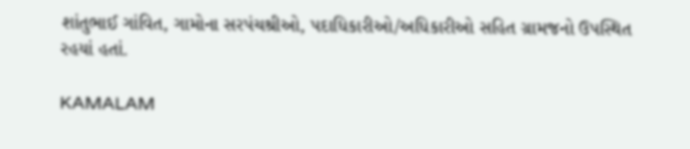શાંતુભાઈ ગાંવિત, ગામોના સરપંચશ્રીઓ, પદાધિકારીઓ/અધિકારીઓ સહિત ગ્રામજનો ઉપસ્થિત રહયાં હતાં.

KAMALAM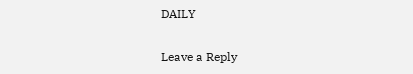DAILY

Leave a Reply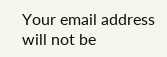Your email address will not be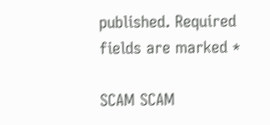published. Required fields are marked *

SCAM SCAM